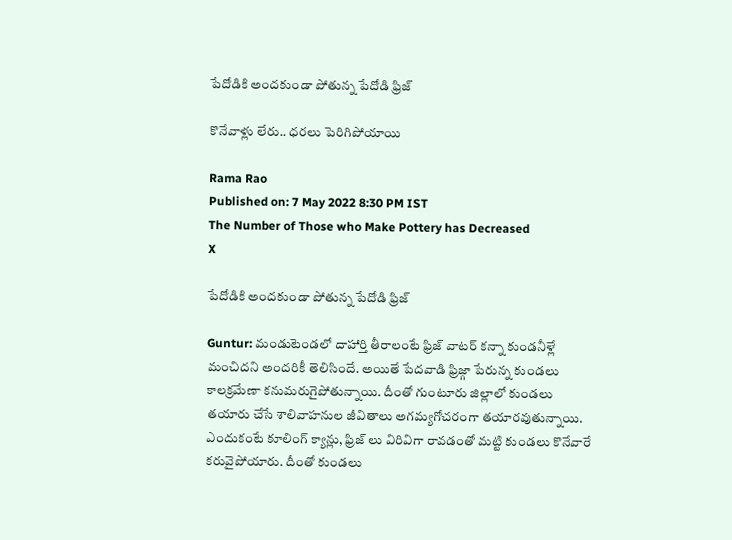పేదోడికి అందకుండా పోతున్న పేదోడి ఫ్రిజ్

కొనేవాళ్లు లేరు.. ధరలు పెరిగిపోయాయి

Rama Rao
Published on: 7 May 2022 8:30 PM IST
The Number of Those who Make Pottery has Decreased
X

పేదోడికి అందకుండా పోతున్న పేదోడి ఫ్రిజ్

Guntur: మండుటెండలో దాహార్తి తీరాలంటే ఫ్రిజ్ వాటర్ కన్నా కుండనీళ్లే మంచిదని అందరికీ తెలిసిందే. అయితే పేదవాడి ఫ్రిజ్గా పేరున్న కుండలు కాలక్రమేణా కనుమరుగైపోతున్నాయి. దీంతో గుంటూరు జిల్లాలో కుండలు తయారు చేసే శాలివాహనుల జీవితాలు అగమ్యగోచరంగా తయారవుతున్నాయి. ఎందుకంటే కూలింగ్ క్యాన్లు, ఫ్రిజ్ లు విరివిగా రావడంతో మట్టి కుండలు కొనేవారే కరువైపోయారు. దీంతో కుండలు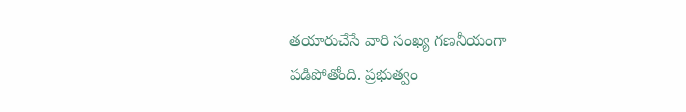తయారుచేసే వారి సంఖ్య గణనీయంగా పడిపోతోంది. ప్రభుత్వం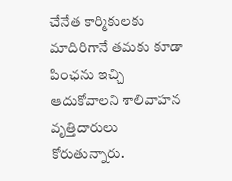చేనేత కార్మికులకు మాదిరిగానే తమకు కూడా పింఛను ఇచ్చి ఆదుకోవాలని శాలివాహన వృత్తిదారులు కోరుతున్నారు.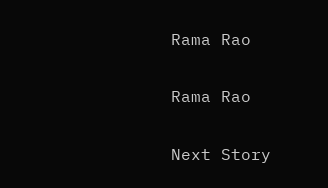Rama Rao

Rama Rao

Next Story